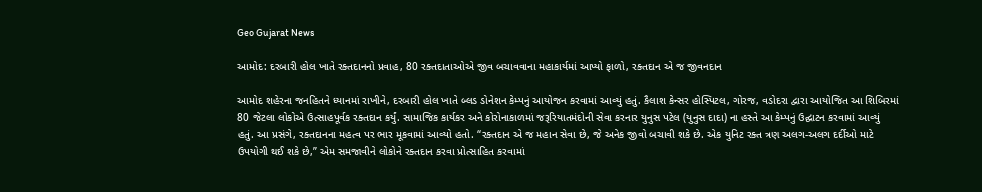Geo Gujarat News

આમોદ: દરબારી હોલ ખાતે રક્તદાનનો પ્રવાહ, 80 રક્તદાતાઓએ જીવ બચાવવાના મહાકાર્યમાં આપ્યો ફાળો, રક્તદાન એ જ જીવનદાન

આમોદ શહેરના જનહિતને ધ્યાનમાં રાખીને, દરબારી હોલ ખાતે બ્લડ ડોનેશન કેમ્પનું આયોજન કરવામાં આવ્યું હતું. કૈલાશ કેન્સર હોસ્પિટલ, ગોરજ, વડોદરા દ્વારા આયોજિત આ શિબિરમાં 80 જેટલા લોકોએ ઉત્સાહપૂર્વક રક્તદાન કર્યું. સામાજિક કાર્યકર અને કોરોનાકાળમાં જરૂરિયાતમંદોની સેવા કરનાર યુનુસ પટેલ (યુનુસ દાદા) ના હસ્તે આ કેમ્પનું ઉદ્ઘાટન કરવામાં આવ્યું હતું. આ પ્રસંગે, રક્તદાનના મહત્વ પર ભાર મૂકવામાં આવ્યો હતો. “રક્તદાન એ જ મહાન સેવા છે, જે અનેક જીવો બચાવી શકે છે. એક યુનિટ રક્ત ત્રણ અલગ-અલગ દર્દીઓ માટે ઉપયોગી થઈ શકે છે,” એમ સમજાવીને લોકોને રક્તદાન કરવા પ્રોત્સાહિત કરવામાં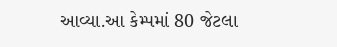આવ્યા.આ કેમ્પમાં 80 જેટલા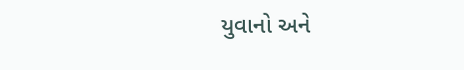યુવાનો અને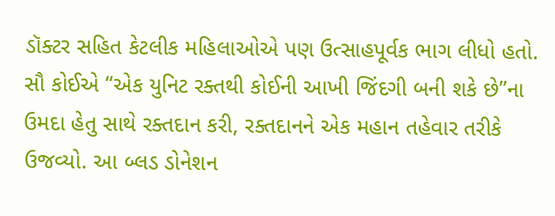ડૉક્ટર સહિત કેટલીક મહિલાઓએ પણ ઉત્સાહપૂર્વક ભાગ લીધો હતો. સૌ કોઈએ “એક યુનિટ રક્તથી કોઈની આખી જિંદગી બની શકે છે”ના ઉમદા હેતુ સાથે રક્તદાન કરી, રક્તદાનને એક મહાન તહેવાર તરીકે ઉજવ્યો. આ બ્લડ ડોનેશન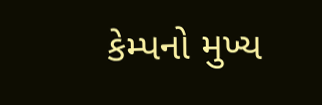કેમ્પનો મુખ્ય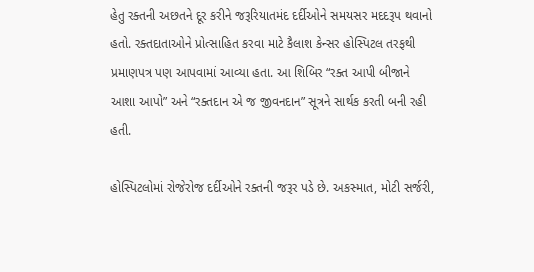હેતુ રક્તની અછતને દૂર કરીને જરૂરિયાતમંદ દર્દીઓને સમયસર મદદરૂપ થવાનો હતો. રક્તદાતાઓને પ્રોત્સાહિત કરવા માટે કૈલાશ કેન્સર હોસ્પિટલ તરફથી પ્રમાણપત્ર પણ આપવામાં આવ્યા હતા. આ શિબિર “રક્ત આપી બીજાને આશા આપો” અને “રક્તદાન એ જ જીવનદાન” સૂત્રને સાર્થક કરતી બની રહી હતી.

હોસ્પિટલોમાં રોજેરોજ દર્દીઓને રક્તની જરૂર પડે છે. અકસ્માત, મોટી સર્જરી,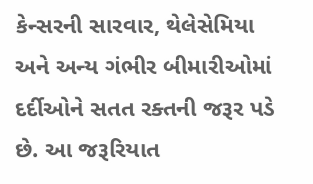કેન્સરની સારવાર, થેલેસેમિયા અને અન્ય ગંભીર બીમારીઓમાં દર્દીઓને સતત રક્તની જરૂર પડે છે. આ જરૂરિયાત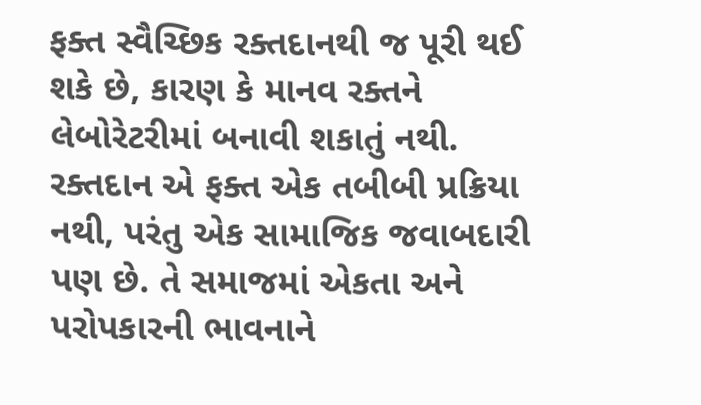ફક્ત સ્વૈચ્છિક રક્તદાનથી જ પૂરી થઈ શકે છે, કારણ કે માનવ રક્તને લેબોરેટરીમાં બનાવી શકાતું નથી. રક્તદાન એ ફક્ત એક તબીબી પ્રક્રિયા નથી, પરંતુ એક સામાજિક જવાબદારી પણ છે. તે સમાજમાં એકતા અને પરોપકારની ભાવનાને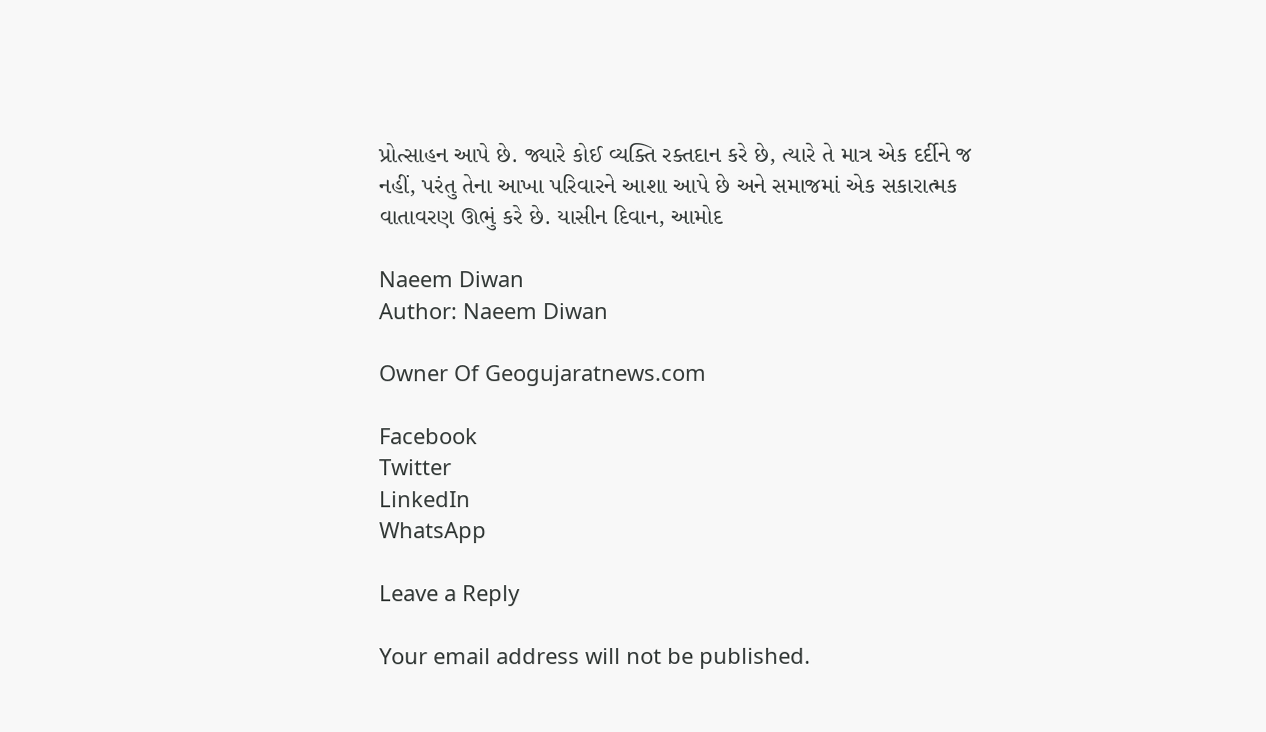પ્રોત્સાહન આપે છે. જ્યારે કોઈ વ્યક્તિ રક્તદાન કરે છે, ત્યારે તે માત્ર એક દર્દીને જ નહીં, પરંતુ તેના આખા પરિવારને આશા આપે છે અને સમાજમાં એક સકારાત્મક વાતાવરણ ઊભું કરે છે. યાસીન દિવાન, આમોદ

Naeem Diwan
Author: Naeem Diwan

Owner Of Geogujaratnews.com

Facebook
Twitter
LinkedIn
WhatsApp

Leave a Reply

Your email address will not be published.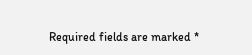Required fields are marked *